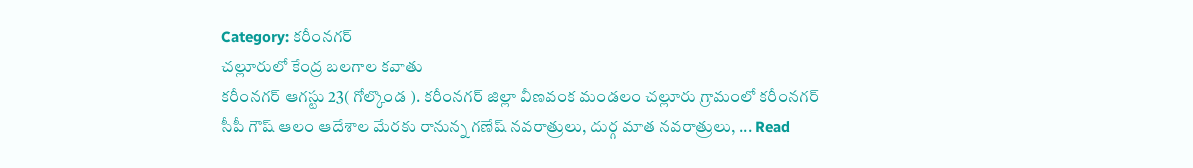Category: కరీంనగర్
చల్లూరులో కేంద్ర బలగాల కవాతు
కరీంనగర్ ఆగస్టు 23( గోల్కొండ ). కరీంనగర్ జిల్లా వీణవంక మండలం చల్లూరు గ్రామంలో కరీంనగర్ సీపీ గౌష్ ఆలం ఆదేశాల మేరకు రానున్న గణేష్ నవరాత్రులు, దుర్గ మాత నవరాత్రులు, ... Read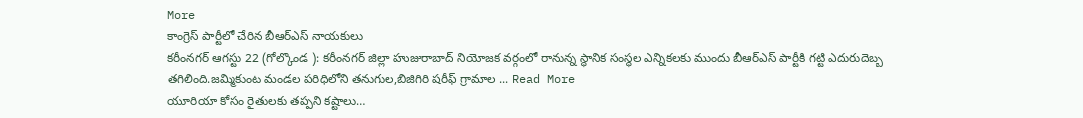More
కాంగ్రెస్ పార్టీలో చేరిన బీఆర్ఎస్ నాయకులు
కరీంనగర్ ఆగస్టు 22 (గోల్కొండ ): కరీంనగర్ జిల్లా హుజురాబాద్ నియోజక వర్గంలో రానున్న స్థానిక సంస్థల ఎన్నికలకు ముందు బీఆర్ఎస్ పార్టీకి గట్టి ఎదురుదెబ్బ తగిలింది.జమ్మికుంట మండల పరిధిలోని తనుగుల,బిజిగిరి షరీఫ్ గ్రామాల ... Read More
యూరియా కోసం రైతులకు తప్పని కష్టాలు…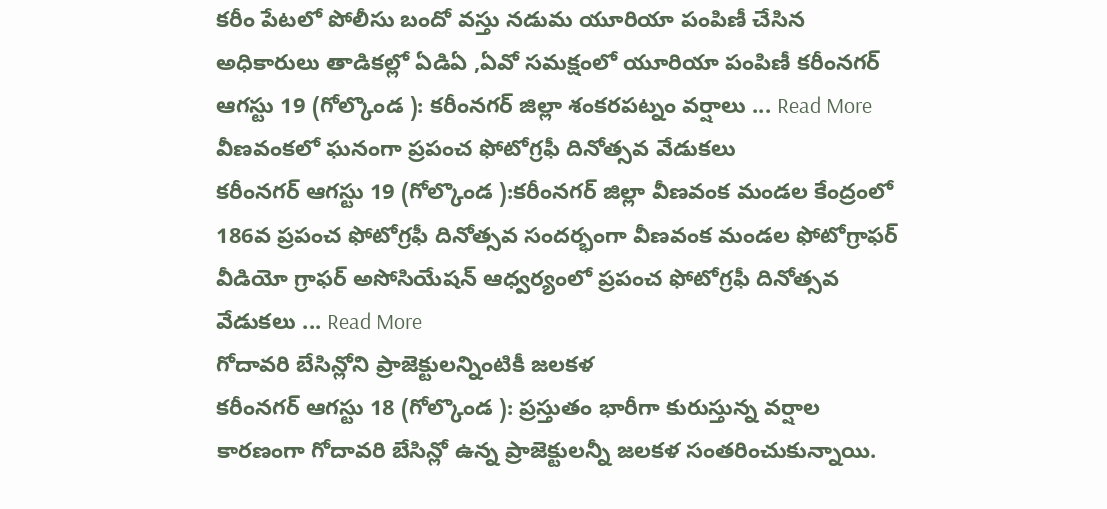కరీం పేటలో పోలీసు బందో వస్తు నడుమ యూరియా పంపిణీ చేసిన అధికారులు తాడికల్లో ఏడిఏ ,ఏవో సమక్షంలో యూరియా పంపిణీ కరీంనగర్ ఆగస్టు 19 (గోల్కొండ ): కరీంనగర్ జిల్లా శంకరపట్నం వర్షాలు ... Read More
వీణవంకలో ఘనంగా ప్రపంచ ఫోటోగ్రఫీ దినోత్సవ వేడుకలు
కరీంనగర్ ఆగస్టు 19 (గోల్కొండ ):కరీంనగర్ జిల్లా వీణవంక మండల కేంద్రంలో 186వ ప్రపంచ ఫోటోగ్రఫీ దినోత్సవ సందర్భంగా వీణవంక మండల ఫోటోగ్రాఫర్ వీడియో గ్రాఫర్ అసోసియేషన్ ఆధ్వర్యంలో ప్రపంచ ఫోటోగ్రఫీ దినోత్సవ వేడుకలు ... Read More
గోదావరి బేసిన్లోని ప్రాజెక్టులన్నింటికీ జలకళ
కరీంనగర్ ఆగస్టు 18 (గోల్కొండ ): ప్రస్తుతం భారీగా కురుస్తున్న వర్షాల కారణంగా గోదావరి బేసిన్లో ఉన్న ప్రాజెక్టులన్నీ జలకళ సంతరించుకున్నాయి.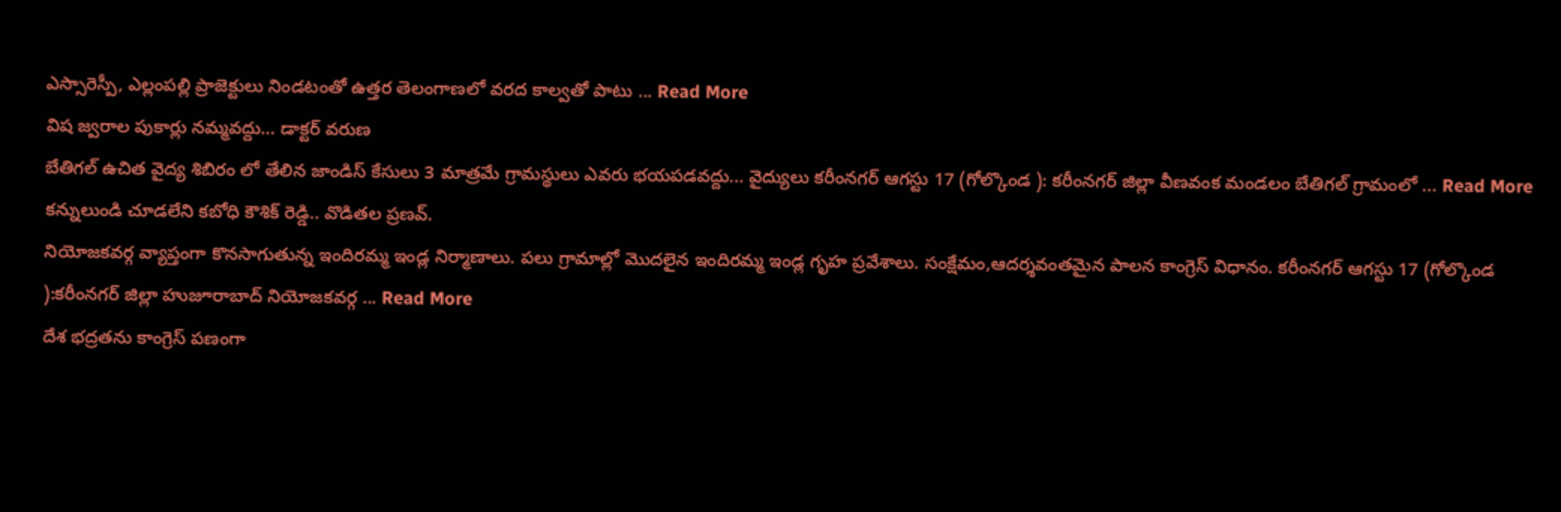ఎస్సారెస్పీ, ఎల్లంపల్లి ప్రాజెక్టులు నిండటంతో ఉత్తర తెలంగాణలో వరద కాల్వతో పాటు ... Read More
విష జ్వరాల పుకార్లు నమ్మవద్దు… డాక్టర్ వరుణ
బేతిగల్ ఉచిత వైద్య శిబిరం లో తేలిన జాండిస్ కేసులు 3 మాత్రమే గ్రామస్థులు ఎవరు భయపడవద్దు... వైద్యులు కరీంనగర్ ఆగస్టు 17 (గోల్కొండ ): కరీంనగర్ జిల్లా వీణవంక మండలం బేతిగల్ గ్రామంలో ... Read More
కన్నులుండి చూడలేని కబోధి కౌశిక్ రెడ్డి.. వొడితల ప్రణవ్.
నియోజకవర్గ వ్యాప్తంగా కొనసాగుతున్న ఇందిరమ్మ ఇండ్ల నిర్మాణాలు. పలు గ్రామాల్లో మొదలైన ఇందిరమ్మ ఇండ్ల గృహ ప్రవేశాలు. సంక్షేమం,ఆదర్శవంతమైన పాలన కాంగ్రెస్ విధానం. కరీంనగర్ ఆగస్టు 17 (గోల్కొండ ):కరీంనగర్ జిల్లా హుజూరాబాద్ నియోజకవర్గ ... Read More
దేశ భద్రతను కాంగ్రెస్ పణంగా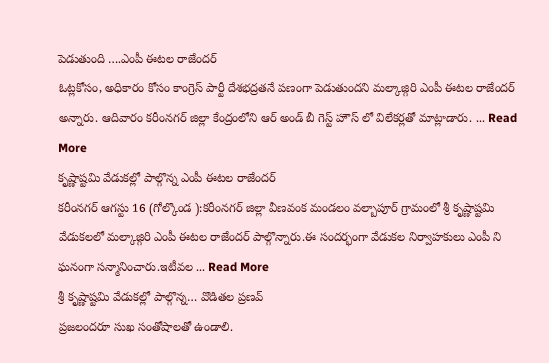పెడుతుంది ….ఎంపీ ఈటల రాజేందర్
ఓట్లకోసం, అధికారం కోసం కాంగ్రెస్ పార్టీ దేశభద్రతనే పణంగా పెడుతుందని మల్కాజ్గిరి ఎంపీ ఈటల రాజేందర్ అన్నారు. ఆదివారం కరీంనగర్ జిల్లా కేంద్రంలోని ఆర్ అండ్ బీ గెస్ట్ హౌస్ లో విలేకర్లతో మాట్లాడారు. ... Read More
కృష్ణాష్టమి వేడుకల్లో పాల్గొన్న ఎంపీ ఈటల రాజేందర్
కరీంనగర్ ఆగస్టు 16 (గోల్కొండ ):కరీంనగర్ జిల్లా వీణవంక మండలం వల్బాపూర్ గ్రామంలో శ్రీ కృష్ణాష్టమి వేడుకలలో మల్కాజ్గిరి ఎంపీ ఈటల రాజేందర్ పాల్గొన్నారు.ఈ సందర్భంగా వేడుకల నిర్వాహకులు ఎంపీ ని ఘనంగా సన్మానించారు.ఇటీవల ... Read More
శ్రీ కృష్ణాష్టమి వేడుకల్లో పాల్గొన్న… వొడితల ప్రణవ్
ప్రజలందరూ సుఖ సంతోషాలతో ఉండాలి.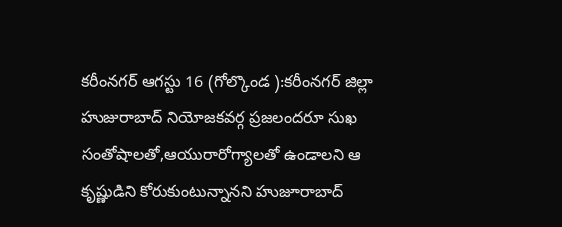కరీంనగర్ ఆగస్టు 16 (గోల్కొండ ):కరీంనగర్ జిల్లా హుజురాబాద్ నియోజకవర్గ ప్రజలందరూ సుఖ సంతోషాలతో,ఆయురారోగ్యాలతో ఉండాలని ఆ కృష్ణుడిని కోరుకుంటున్నానని హుజూరాబాద్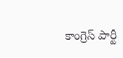కాంగ్రెస్ పార్టీ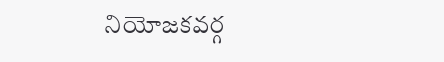నియోజకవర్గ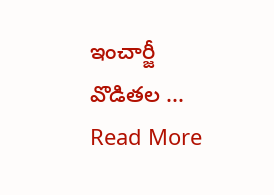ఇంచార్జీ వొడితల ... Read More